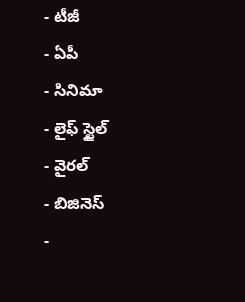- టీజీ
- ఏపీ
- సినిమా
- లైఫ్ స్టైల్
- వైరల్
- బిజినెస్
-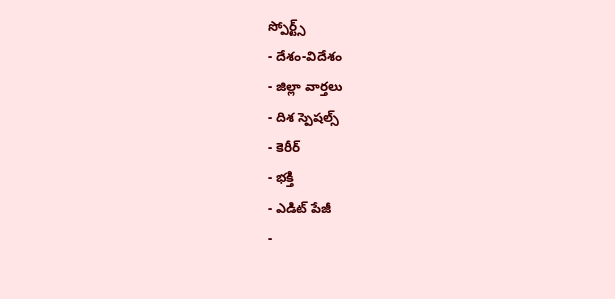స్పోర్ట్స్
- దేశం-విదేశం
- జిల్లా వార్తలు
- దిశ స్పెషల్స్
- కెరీర్
- భక్తి
- ఎడిట్ పేజీ
-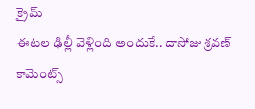క్రైమ్
ఈటల ఢిల్లీ వెళ్లింది అందుకే.. దాసోజు శ్రవణ్ కామెంట్స్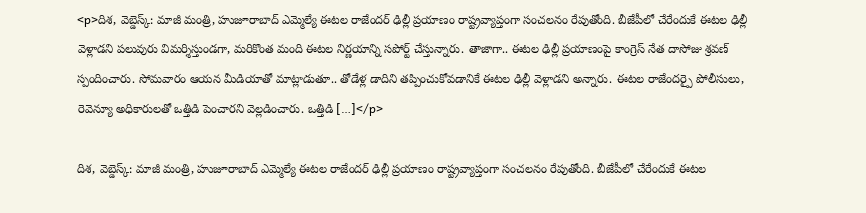<p>దిశ, వెబ్డెస్క్: మాజీ మంత్రి, హుజూరాబాద్ ఎమ్మెల్యే ఈటల రాజేందర్ ఢిల్లీ ప్రయాణం రాష్ట్రవ్యాప్తంగా సంచలనం రేపుతోంది. బీజేపీలో చేరేందుకే ఈటల ఢిల్లీ వెళ్లాడని పలువురు విమర్శిస్తుండగా, మరికొంత మంది ఈటల నిర్ణయాన్ని సపోర్ట్ చేస్తున్నారు. తాజాగా.. ఈటల ఢిల్లీ ప్రయాణంపై కాంగ్రెస్ నేత దాసోజు శ్రవణ్ స్పందించారు. సోమవారం ఆయన మీడియాతో మాట్లాడుతూ.. తోడేళ్ల డాదిని తప్పించుకోవడానికే ఈటల ఢిల్లీ వెళ్లాడని అన్నారు. ఈటల రాజేందర్పై పోలీసులు, రెవెన్యూ అధికారులతో ఒత్తిడి పెంచారని వెల్లడించారు. ఒత్తిడి […]</p>

దిశ, వెబ్డెస్క్: మాజీ మంత్రి, హుజూరాబాద్ ఎమ్మెల్యే ఈటల రాజేందర్ ఢిల్లీ ప్రయాణం రాష్ట్రవ్యాప్తంగా సంచలనం రేపుతోంది. బీజేపీలో చేరేందుకే ఈటల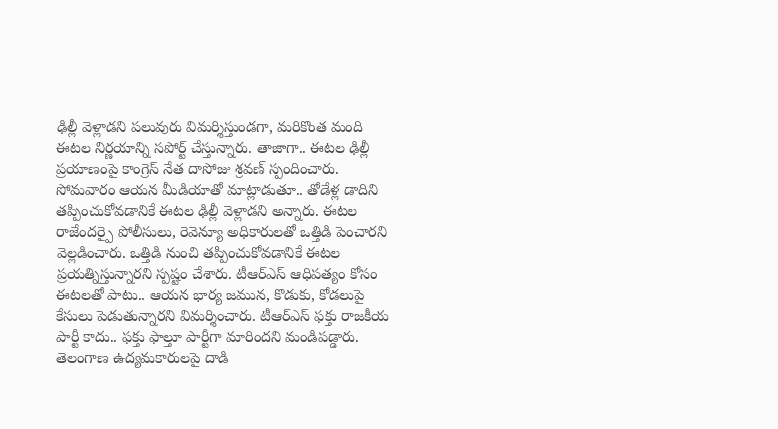ఢిల్లీ వెళ్లాడని పలువురు విమర్శిస్తుండగా, మరికొంత మంది ఈటల నిర్ణయాన్ని సపోర్ట్ చేస్తున్నారు. తాజాగా.. ఈటల ఢిల్లీ ప్రయాణంపై కాంగ్రెస్ నేత దాసోజు శ్రవణ్ స్పందించారు. సోమవారం ఆయన మీడియాతో మాట్లాడుతూ.. తోడేళ్ల డాదిని తప్పించుకోవడానికే ఈటల ఢిల్లీ వెళ్లాడని అన్నారు. ఈటల రాజేందర్పై పోలీసులు, రెవెన్యూ అధికారులతో ఒత్తిడి పెంచారని వెల్లడించారు. ఒత్తిడి నుంచి తప్పించుకోవడానికే ఈటల ప్రయత్నిస్తున్నారని స్పష్టం చేశారు. టీఆర్ఎస్ ఆధిపత్యం కోసం ఈటలతో పాటు.. ఆయన భార్య జమున, కొడుకు, కోడలుపై కేసులు పెడుతున్నారని విమర్శించారు. టీఆర్ఎస్ ఫక్తు రాజకీయ పార్టీ కాదు.. ఫక్తు ఫాల్తూ పార్టీగా మారిందని మండిపడ్డారు. తెలంగాణ ఉద్యమకారులపై దాడి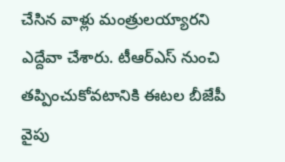చేసిన వాళ్లు మంత్రులయ్యారని ఎద్దేవా చేశారు. టీఆర్ఎస్ నుంచి తప్పించుకోవటానికి ఈటల బీజేపీ వైపు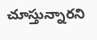చూస్తున్నారని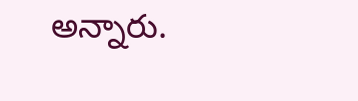అన్నారు.